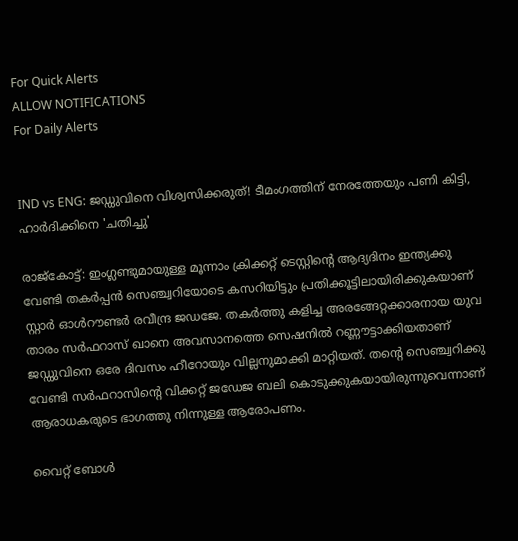For Quick Alerts
ALLOW NOTIFICATIONS
For Daily Alerts


IND vs ENG: ജഡ്ഡുവിനെ വിശ്വസിക്കരുത്! ടീമംഗത്തിന് നേരത്തേയും പണി കിട്ടി, ഹാര്‍ദിക്കിനെ 'ചതിച്ചു'

രാജ്‌കോട്ട്: ഇംഗ്ലണ്ടുമായുള്ള മൂന്നാം ക്രിക്കറ്റ് ടെസ്റ്റിന്റെ ആദ്യദിനം ഇന്ത്യക്കു വേണ്ടി തകര്‍പ്പന്‍ സെഞ്ച്വറിയോടെ കസറിയിട്ടും പ്രതിക്കൂട്ടിലായിരിക്കുകയാണ് സ്റ്റാര്‍ ഓള്‍റൗണ്ടര്‍ രവീന്ദ്ര ജഡജേ. തകര്‍ത്തു കളിച്ച അരങ്ങേറ്റക്കാരനായ യുവ താരം സര്‍ഫറാസ് ഖാനെ അവസാനത്തെ സെഷനില്‍ റണ്ണൗട്ടാക്കിയതാണ് ജഡ്ഡുവിനെ ഒരേ ദിവസം ഹീറോയും വില്ലനുമാക്കി മാറ്റിയത്. തന്റെ സെഞ്ച്വറിക്കു വേണ്ടി സര്‍ഫറാസിന്റെ വിക്കറ്റ് ജഡേജ ബലി കൊടുക്കുകയായിരുന്നുവെന്നാണ് ആരാധകരുടെ ഭാഗത്തു നിന്നുള്ള ആരോപണം.

വൈറ്റ് ബോള്‍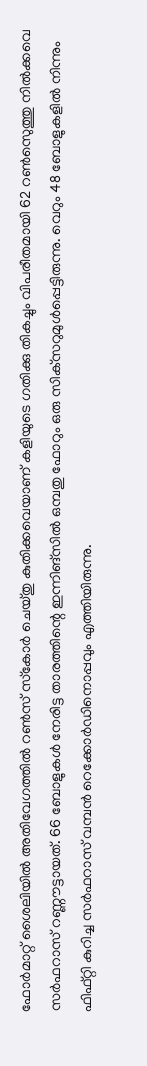ഫോര്‍മാറ്റ് ശൈലിയില്‍ അതിവേഗത്തില്‍ റണ്‍സ് സ്‌കോര്‍ ചെയ്തു കുതിക്കവെയാണ് കളിയുടെ ഗതിക്കു തികച്ചും വിപരീതമായി 62 റണ്‍സെുത്തു നില്‍ക്കവെ സര്‍ഫറാസ് റണ്ണൗട്ടായത്. 66 ബോളുകള്‍ നേരിട്ട താരത്തിന്റെ ഇന്നിങ്‌സില്‍ ഒമ്പതു ഫോറും ഒരു സിക്‌സറുമുള്‍പ്പെട്ടിരുന്നു. വെറും 48 ബോളുകളില്‍ നിന്നും ഫിഫ്റ്റി കുറിച്ച സര്‍ഫറാസ് വമ്പന്‍ റെക്കോര്‍ഡിനൊപ്പവും എത്തിയിരുന്നു.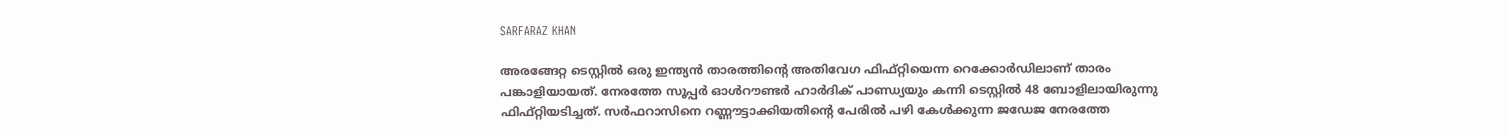SARFARAZ KHAN

അരങ്ങേറ്റ ടെസ്റ്റില്‍ ഒരു ഇന്ത്യന്‍ താരത്തിന്റെ അതിവേഗ ഫിഫ്റ്റിയെന്ന റെക്കോര്‍ഡിലാണ് താരം പങ്കാളിയായത്. നേരത്തേ സൂപ്പര്‍ ഓള്‍റൗണ്ടര്‍ ഹാര്‍ദിക് പാണ്ഡ്യയും കന്നി ടെസ്റ്റില്‍ 48 ബോളിലായിരുന്നു ഫിഫ്റ്റിയടിച്ചത്. സര്‍ഫറാസിനെ റണ്ണൗട്ടാക്കിയതിന്റെ പേരില്‍ പഴി കേള്‍ക്കുന്ന ജഡേജ നേരത്തേ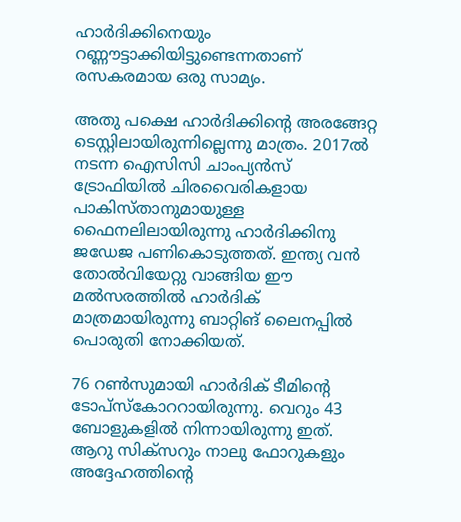ഹാര്‍ദിക്കിനെയും റണ്ണൗട്ടാക്കിയിട്ടുണ്ടെന്നതാണ് രസകരമായ ഒരു സാമ്യം.

അതു പക്ഷെ ഹാര്‍ദിക്കിന്റെ അരങ്ങേറ്റ ടെസ്റ്റിലായിരുന്നില്ലെന്നു മാത്രം. 2017ല്‍ നടന്ന ഐസിസി ചാംപ്യന്‍സ് ട്രോഫിയില്‍ ചിരവൈരികളായ പാകിസ്താനുമായുള്ള ഫൈനലിലായിരുന്നു ഹാര്‍ദിക്കിനു ജഡേജ പണികൊടുത്തത്. ഇന്ത്യ വന്‍ തോല്‍വിയേറ്റു വാങ്ങിയ ഈ മല്‍സരത്തില്‍ ഹാര്‍ദിക് മാത്രമായിരുന്നു ബാറ്റിങ് ലൈനപ്പില്‍ പൊരുതി നോക്കിയത്.

76 റണ്‍സുമായി ഹാര്‍ദിക് ടീമിന്റെ ടോപ്‌സ്‌കോററായിരുന്നു. വെറും 43 ബോളുകളില്‍ നിന്നായിരുന്നു ഇത്. ആറു സിക്‌സറും നാലു ഫോറുകളും അദ്ദേഹത്തിന്റെ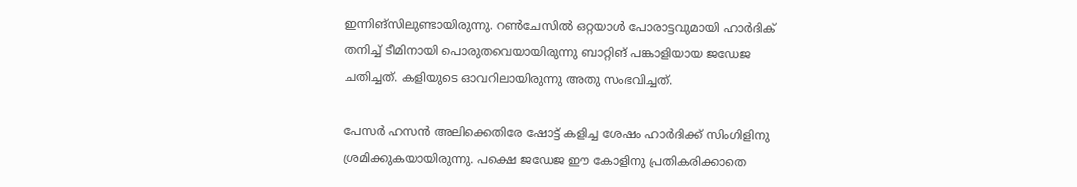ഇന്നിങ്‌സിലുണ്ടായിരുന്നു. റണ്‍ചേസില്‍ ഒറ്റയാള്‍ പോരാട്ടവുമായി ഹാര്‍ദിക് തനിച്ച് ടീമിനായി പൊരുതവെയായിരുന്നു ബാറ്റിങ് പങ്കാളിയായ ജഡേജ ചതിച്ചത്. കളിയുടെ ഓവറിലായിരുന്നു അതു സംഭവിച്ചത്.

പേസര്‍ ഹസന്‍ അലിക്കെതിരേ ഷോട്ട് കളിച്ച ശേഷം ഹാര്‍ദിക്ക് സിംഗിളിനു ശ്രമിക്കുകയായിരുന്നു. പക്ഷെ ജഡേജ ഈ കോളിനു പ്രതികരിക്കാതെ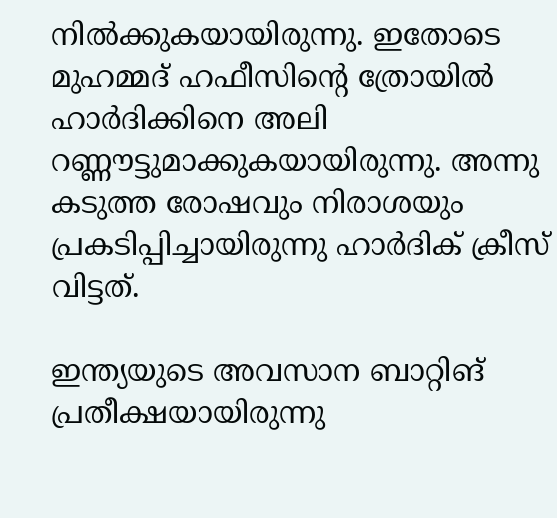നില്‍ക്കുകയായിരുന്നു. ഇതോടെ മുഹമ്മദ് ഹഫീസിന്റെ ത്രോയില്‍ ഹാര്‍ദിക്കിനെ അലി റണ്ണൗട്ടുമാക്കുകയായിരുന്നു. അന്നു കടുത്ത രോഷവും നിരാശയും പ്രകടിപ്പിച്ചായിരുന്നു ഹാര്‍ദിക് ക്രീസ് വിട്ടത്.

ഇന്ത്യയുടെ അവസാന ബാറ്റിങ് പ്രതീക്ഷയായിരുന്നു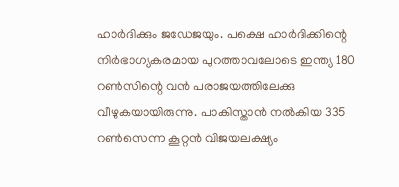ഹാര്‍ദിക്കും ജഡേജയും. പക്ഷെ ഹാര്‍ദിക്കിന്റെ നിര്‍ഭാഗ്യകരമായ പുറത്താവലോടെ ഇന്ത്യ 180 റണ്‍സിന്റെ വന്‍ പരാജയത്തിലേക്കു വീഴുകയായിരുന്നു. പാകിസ്താന്‍ നല്‍കിയ 335 റണ്‍സെന്ന കൂറ്റന്‍ വിജയലക്ഷ്യം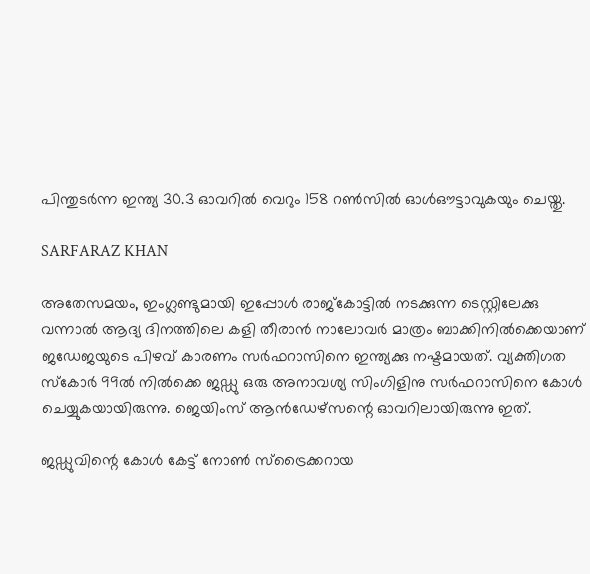പിന്തുടര്‍ന്ന ഇന്ത്യ 30.3 ഓവറില്‍ വെറും 158 റണ്‍സില്‍ ഓള്‍ഔട്ടാവുകയും ചെയ്തു.

SARFARAZ KHAN

അതേസമയം, ഇംഗ്ലണ്ടുമായി ഇപ്പോള്‍ രാജ്‌കോട്ടില്‍ നടക്കുന്ന ടെസ്റ്റിലേക്കു വന്നാല്‍ ആദ്യ ദിനത്തിലെ കളി തീരാന്‍ നാലോവര്‍ മാത്രം ബാക്കിനില്‍ക്കെയാണ് ജഡേജയുടെ പിഴവ് കാരണം സര്‍ഫറാസിനെ ഇന്ത്യക്കു നഷ്ടമായത്. വ്യക്തിഗത സ്‌കോര്‍ 99ല്‍ നില്‍ക്കെ ജഡ്ഡു ഒരു അനാവശ്യ സിംഗിളിനു സര്‍ഫറാസിനെ കോള്‍ ചെയ്യുകയായിരുന്നു. ജെയിംസ് ആന്‍ഡേഴ്‌സന്റെ ഓവറിലായിരുന്നു ഇത്.

ജഡ്ഡുവിന്റെ കോള്‍ കേട്ട് നോണ്‍ സ്‌ട്രൈക്കറായ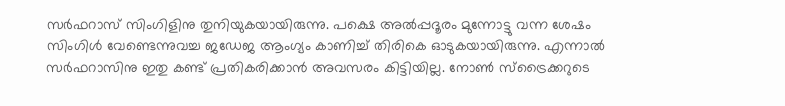സര്‍ഫറാസ് സിംഗിളിനു തുനിയുകയായിരുന്നു. പക്ഷെ അല്‍പ്പദൂരം മുന്നോട്ടു വന്ന ശേഷം സിംഗിള്‍ വേണ്ടെന്നുവച്ച ജഡേജ ആംഗ്യം കാണിച്ച് തിരികെ ഓടുകയായിരുന്നു. എന്നാല്‍ സര്‍ഫറാസിനു ഇതു കണ്ട് പ്രതികരിക്കാന്‍ അവസരം കിട്ടിയില്ല. നോണ്‍ സ്‌ട്രൈക്കറുടെ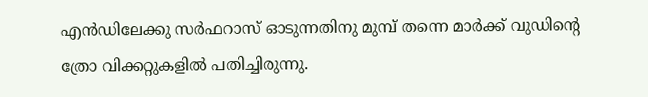എന്‍ഡിലേക്കു സര്‍ഫറാസ് ഓടുന്നതിനു മുമ്പ് തന്നെ മാര്‍ക്ക് വുഡിന്റെ ത്രോ വിക്കറ്റുകളില്‍ പതിച്ചിരുന്നു.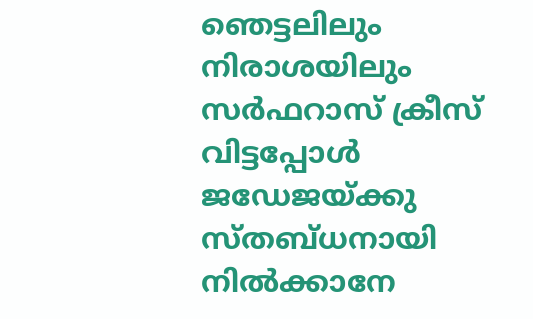ഞെട്ടലിലും നിരാശയിലും സര്‍ഫറാസ് ക്രീസ് വിട്ടപ്പോള്‍ ജഡേജയ്ക്കു സ്തബ്ധനായി നില്‍ക്കാനേ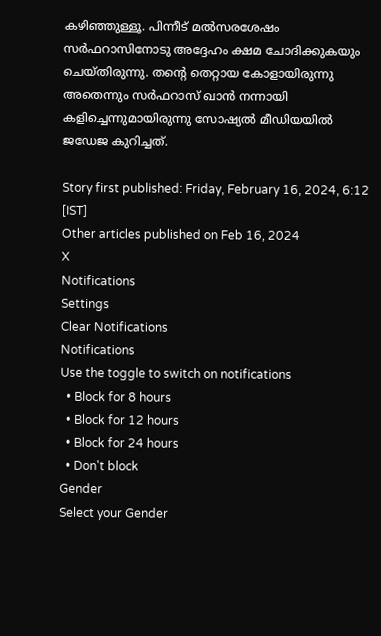കഴിഞ്ഞുള്ളൂ. പിന്നീട് മല്‍സരശേഷം സര്‍ഫറാസിനോടു അദ്ദേഹം ക്ഷമ ചോദിക്കുകയും ചെയ്തിരുന്നു. തന്റെ തെറ്റായ കോളായിരുന്നു അതെന്നും സര്‍ഫറാസ് ഖാന്‍ നന്നായി കളിച്ചെന്നുമായിരുന്നു സോഷ്യല്‍ മീഡിയയില്‍ ജഡേജ കുറിച്ചത്.

Story first published: Friday, February 16, 2024, 6:12 [IST]
Other articles published on Feb 16, 2024
X
Notifications
Settings
Clear Notifications
Notifications
Use the toggle to switch on notifications
  • Block for 8 hours
  • Block for 12 hours
  • Block for 24 hours
  • Don't block
Gender
Select your Gender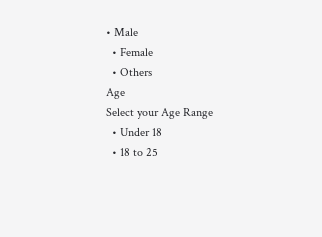• Male
  • Female
  • Others
Age
Select your Age Range
  • Under 18
  • 18 to 25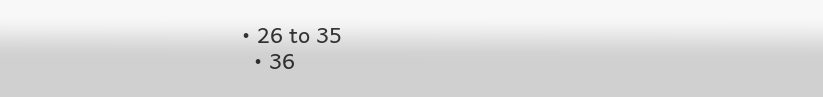• 26 to 35
  • 36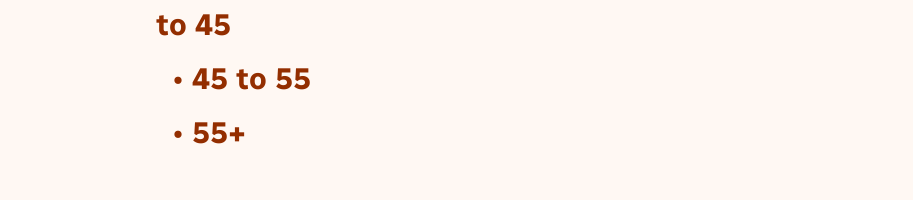to 45
  • 45 to 55
  • 55+